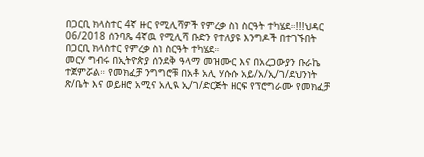በጋርቢ ክላስተር 4ኛ ዙር የሚሊሻዎች የምረቃ ስነ ስርዓት ተካሄደ።!!!ህዳር 06/2018 ሰንባጼ 4ኛዉ የሚሊሻ ቡድን የተለያዩ እንግዶች በተገኙበት በጋርቢ ክላስተር የምረቃ ስነ ስርዓት ተካሄደ።
መርሃ ግብሩ በኢትዮጵያ ሰንደቅ ዓላማ መዝሙር እና በአረጋውያን ቡራኬ ተጀምሯል። የመክፈቻ ንግግሮቹ በአቶ አሊ ሃሱሱ አይ/አ/ኢ/ገ/ደህንነት ጽ/ቤት እና ወይዘሮ አሚና አሊዪ ኢ/ገ/ድርጅት ዘርፍ የፕሮግራሙ የመክፈቻ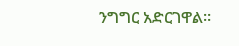ንግግር አድርገዋል።